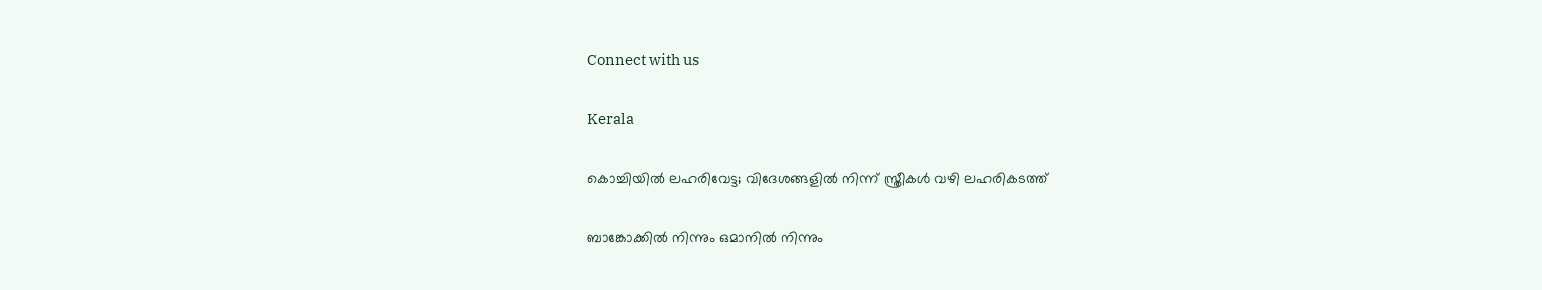Connect with us

Kerala

കൊച്ചിയില്‍ ലഹരിവേട്ട; വിദേശങ്ങളില്‍ നിന്ന് സ്ത്രീകള്‍ വഴി ലഹരികടത്ത്

ബാങ്കോക്കില്‍ നിന്നും ഒമാനില്‍ നിന്നും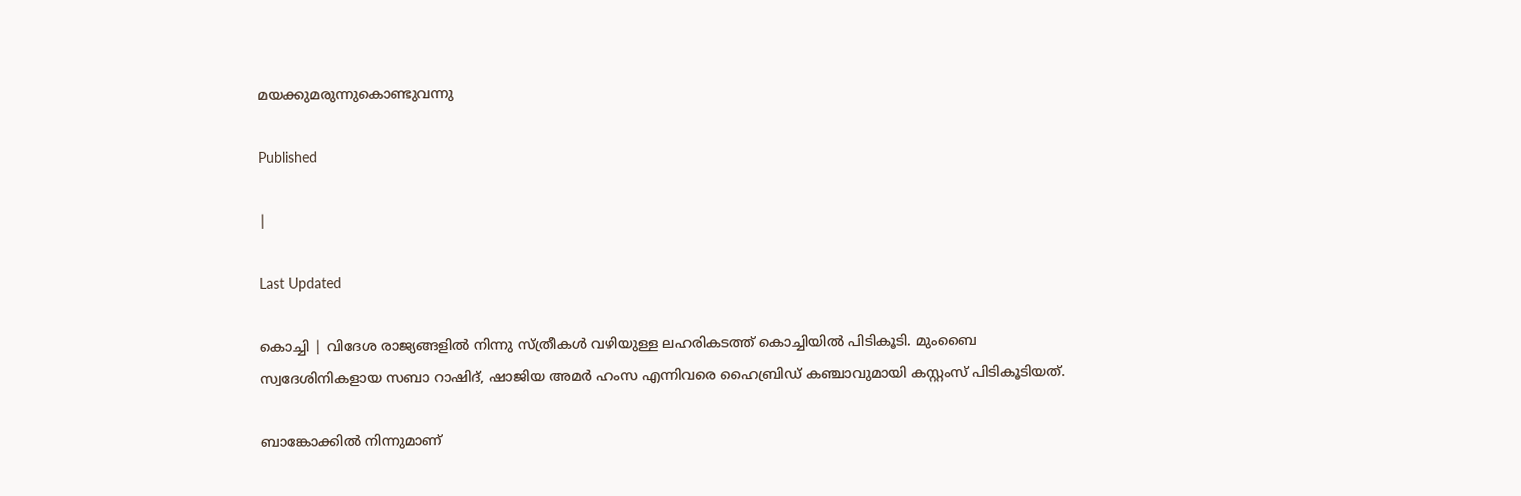മയക്കുമരുന്നുകൊണ്ടുവന്നു

Published

|

Last Updated

കൊച്ചി | വിദേശ രാജ്യങ്ങളില്‍ നിന്നു സ്ത്രീകള്‍ വഴിയുള്ള ലഹരികടത്ത് കൊച്ചിയില്‍ പിടികൂടി. മുംബൈ സ്വദേശിനികളായ സബാ റാഷിദ്, ഷാജിയ അമര്‍ ഹംസ എന്നിവരെ ഹൈബ്രിഡ് കഞ്ചാവുമായി കസ്റ്റംസ് പിടികൂടിയത്.

ബാങ്കോക്കില്‍ നിന്നുമാണ്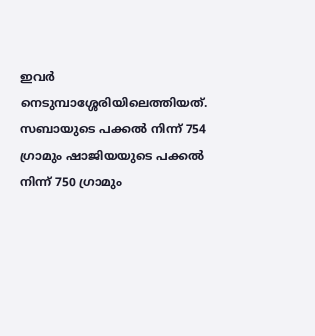ഇവര്‍ നെടുമ്പാശ്ശേരിയിലെത്തിയത്. സബായുടെ പക്കല്‍ നിന്ന് 754 ഗ്രാമും ഷാജിയയുടെ പക്കല്‍ നിന്ന് 750 ഗ്രാമും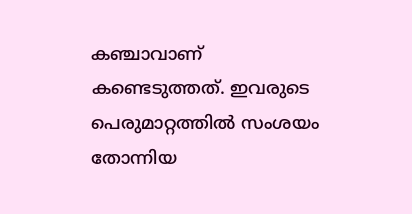കഞ്ചാവാണ് കണ്ടെടുത്തത്. ഇവരുടെ പെരുമാറ്റത്തില്‍ സംശയം തോന്നിയ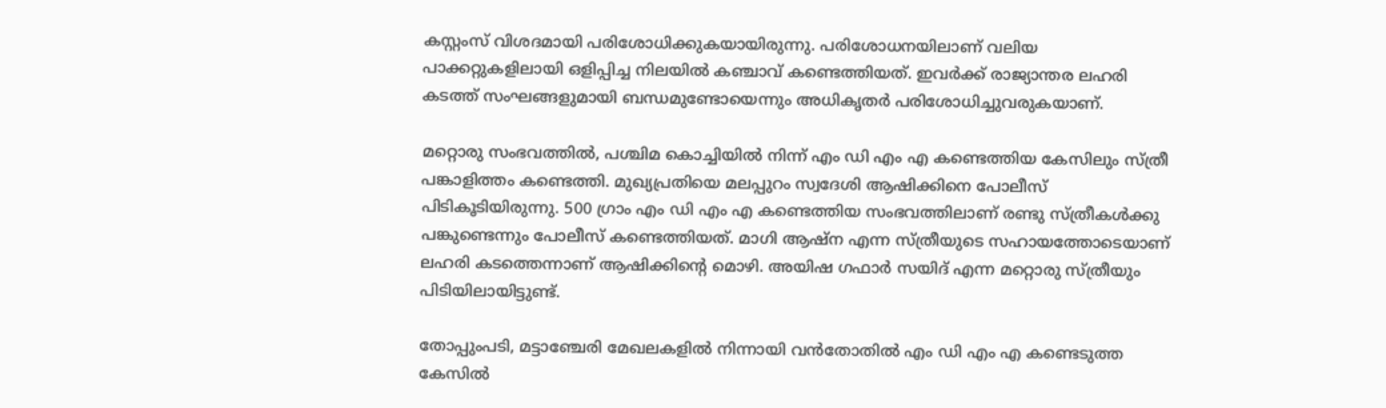കസ്റ്റംസ് വിശദമായി പരിശോധിക്കുകയായിരുന്നു. പരിശോധനയിലാണ് വലിയ പാക്കറ്റുകളിലായി ഒളിപ്പിച്ച നിലയില്‍ കഞ്ചാവ് കണ്ടെത്തിയത്. ഇവര്‍ക്ക് രാജ്യാന്തര ലഹരി കടത്ത് സംഘങ്ങളുമായി ബന്ധമുണ്ടോയെന്നും അധികൃതര്‍ പരിശോധിച്ചുവരുകയാണ്.

മറ്റൊരു സംഭവത്തില്‍, പശ്ചിമ കൊച്ചിയില്‍ നിന്ന് എം ഡി എം എ കണ്ടെത്തിയ കേസിലും സ്ത്രീ പങ്കാളിത്തം കണ്ടെത്തി. മുഖ്യപ്രതിയെ മലപ്പുറം സ്വദേശി ആഷിക്കിനെ പോലീസ് പിടികൂടിയിരുന്നു. 500 ഗ്രാം എം ഡി എം എ കണ്ടെത്തിയ സംഭവത്തിലാണ് രണ്ടു സ്ത്രീകള്‍ക്കു പങ്കുണ്ടെന്നും പോലീസ് കണ്ടെത്തിയത്. മാഗി ആഷ്‌ന എന്ന സ്ത്രീയുടെ സഹായത്തോടെയാണ് ലഹരി കടത്തെന്നാണ് ആഷിക്കിന്റെ മൊഴി. അയിഷ ഗഫാര്‍ സയിദ് എന്ന മറ്റൊരു സ്ത്രീയും പിടിയിലായിട്ടുണ്ട്.

തോപ്പുംപടി, മട്ടാഞ്ചേരി മേഖലകളില്‍ നിന്നായി വന്‍തോതില്‍ എം ഡി എം എ കണ്ടെടുത്ത കേസില്‍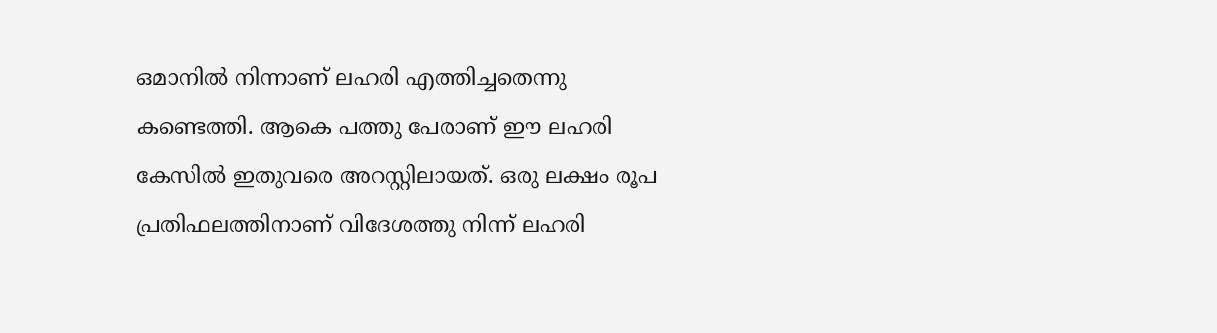ഒമാനില്‍ നിന്നാണ് ലഹരി എത്തിച്ചതെന്നു കണ്ടെത്തി. ആകെ പത്തു പേരാണ് ഈ ലഹരി കേസില്‍ ഇതുവരെ അറസ്റ്റിലായത്. ഒരു ലക്ഷം രൂപ പ്രതിഫലത്തിനാണ് വിദേശത്തു നിന്ന് ലഹരി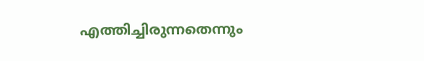എത്തിച്ചിരുന്നതെന്നും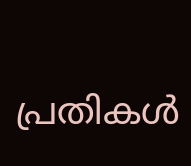പ്രതികള്‍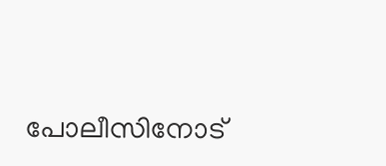പോലീസിനോട്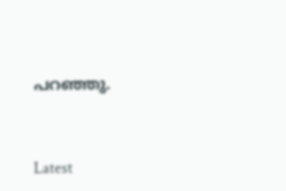പറഞ്ഞു.



Latest